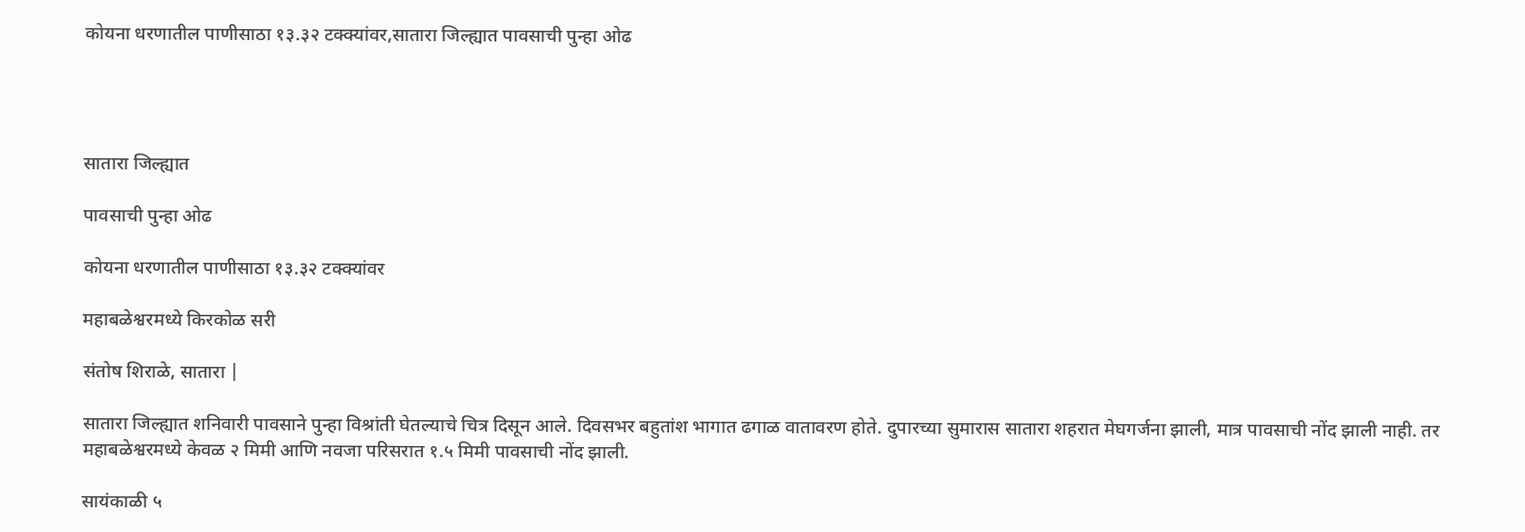कोयना धरणातील पाणीसाठा १३.३२ टक्क्यांवर,सातारा जिल्ह्यात पावसाची पुन्हा ओढ




सातारा जिल्ह्यात

पावसाची पुन्हा ओढ

कोयना धरणातील पाणीसाठा १३.३२ टक्क्यांवर

महाबळेश्वरमध्ये किरकोळ सरी

संतोष शिराळे, सातारा |

सातारा जिल्ह्यात शनिवारी पावसाने पुन्हा विश्रांती घेतल्याचे चित्र दिसून आले. दिवसभर बहुतांश भागात ढगाळ वातावरण होते. दुपारच्या सुमारास सातारा शहरात मेघगर्जना झाली, मात्र पावसाची नोंद झाली नाही. तर महाबळेश्वरमध्ये केवळ २ मिमी आणि नवजा परिसरात १.५ मिमी पावसाची नोंद झाली.

सायंकाळी ५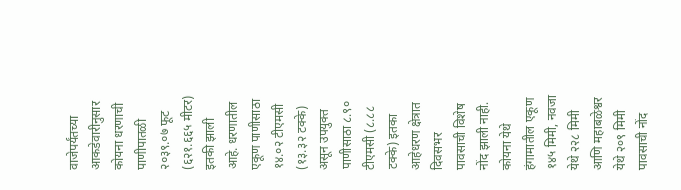वाजेपर्यंतच्या आकडेवारीनुसार कोयना धरणाची पाणीपातळी २०३९.०७ फूट (६२१.६६५ मीटर) इतकी झाली आहे. धरणातील एकूण पाणीसाठा १४.०२ टीएमसी (१३.३२ टक्के) असून उपयुक्त पाणीसाठा ८.९० टीएमसी (८.८८ टक्के) इतका आहेधरण क्षेत्रात दिवसभर पावसाची विशेष नोंद झाली नाही. कोयना येथे हंगामातील एकूण १४५ मिमी, नवजा येथे २२८ मिमी आणि महाबळेश्वर येथे २०९ मिमी पावसाची नोंद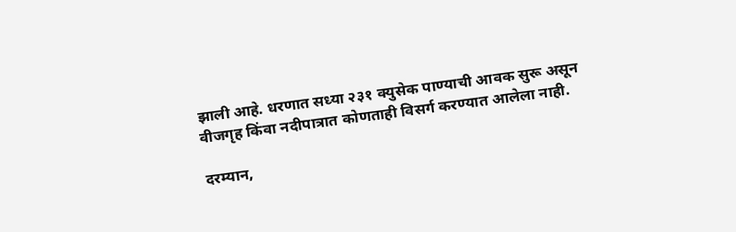झाली आहे. धरणात सध्या २३१ क्युसेक पाण्याची आवक सुरू असून वीजगृह किंवा नदीपात्रात कोणताही विसर्ग करण्यात आलेला नाही.

दरम्यान,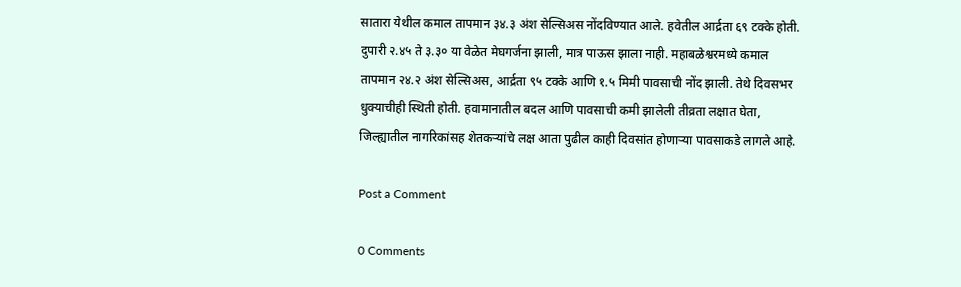सातारा येथील कमाल तापमान ३४.३ अंश सेल्सिअस नोंदविण्यात आले. हवेतील आर्द्रता ६९ टक्के होती. दुपारी २.४५ ते ३.३० या वेळेत मेघगर्जना झाली, मात्र पाऊस झाला नाही. महाबळेश्वरमध्ये कमाल तापमान २४.२ अंश सेल्सिअस, आर्द्रता ९५ टक्के आणि १.५ मिमी पावसाची नोंद झाली. तेथे दिवसभर धुक्याचीही स्थिती होती. हवामानातील बदल आणि पावसाची कमी झालेली तीव्रता लक्षात घेता, जिल्ह्यातील नागरिकांसह शेतकऱ्यांचे लक्ष आता पुढील काही दिवसांत होणाऱ्या पावसाकडे लागले आहे.

Post a Comment

0 Comments